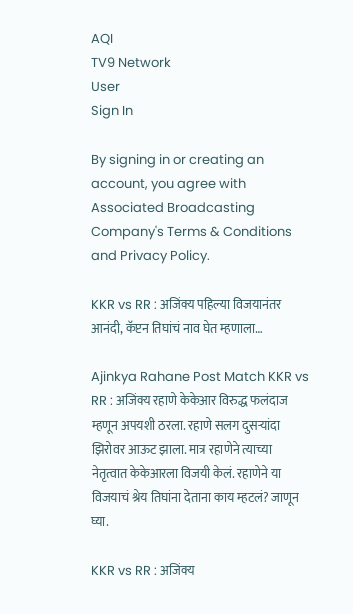AQI
TV9 Network
User
Sign In

By signing in or creating an account, you agree with Associated Broadcasting Company's Terms & Conditions and Privacy Policy.

KKR vs RR : अजिंक्य पहिल्या विजयानंतर आनंदी, कॅप्टन तिघांचं नाव घेत म्हणाला…

Ajinkya Rahane Post Match KKR vs RR : अजिंक्य रहाणे केकेआर विरुद्ध फलंदाज म्हणून अपयशी ठरला. रहाणे सलग दुसऱ्यांदा झिरोवर आऊट झाला. मात्र रहाणेने त्याच्या नेतृत्वात केकेआरला विजयी केलं. रहाणेने या विजयाचं श्रेय तिघांना देताना काय म्हटलं? जाणून घ्या.

KKR vs RR : अजिंक्य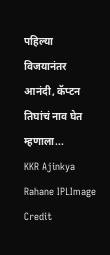पहिल्या विजयानंतर आनंदी, कॅप्टन तिघांचं नाव घेत म्हणाला...
KKR Ajinkya Rahane IPLImage Credit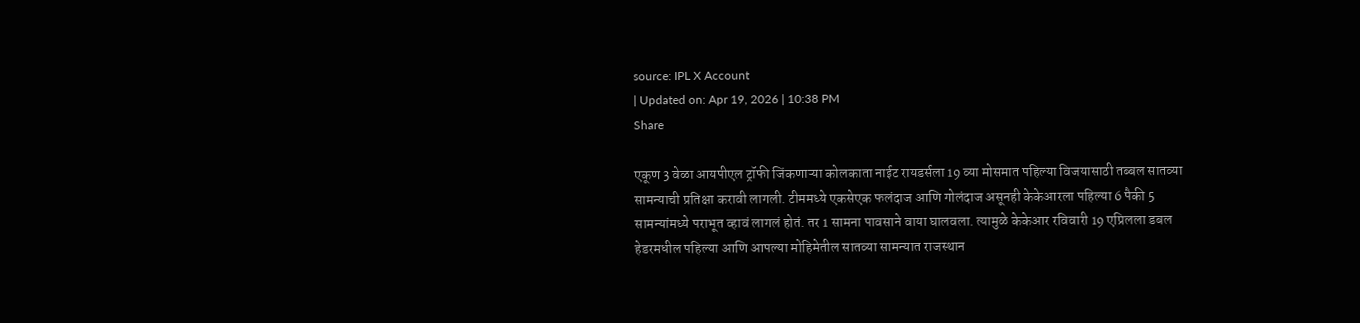source: IPL X Account
| Updated on: Apr 19, 2026 | 10:38 PM
Share

एकूण 3 वेळा आयपीएल ट्रॉफी जिंकणाऱ्या कोलकाता नाईट रायडर्सला 19 व्या मोसमात पहिल्या विजयासाठी तब्बल सातव्या सामन्याची प्रतिक्षा करावी लागली. टीममध्ये एकसेएक फलंदाज आणि गोलंदाज असूनही केकेआरला पहिल्या 6 पैकी 5 सामन्यांमध्ये पराभूत व्हावं लागलं होतं. तर 1 सामना पावसाने वाया घालवला. त्यामुळे केकेआर रविवारी 19 एप्रिलला डबल हेडरमधील पहिल्या आणि आपल्या मोहिमेतील सातव्या सामन्यात राजस्थान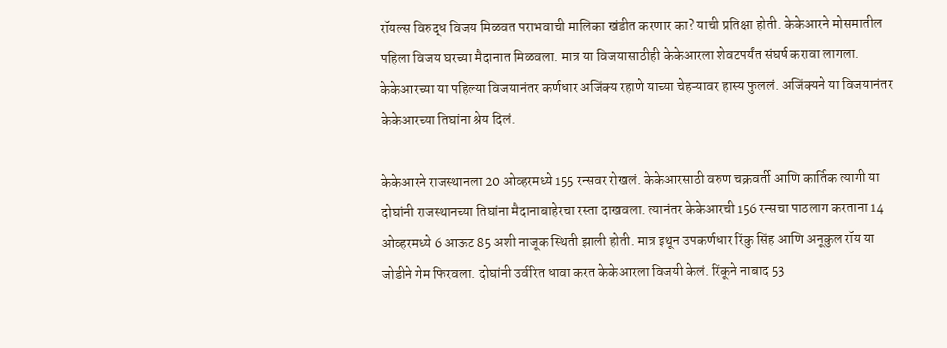रॉयल्स विरुद्ध विजय मिळवत पराभवाची मालिका खंडीत करणार का? याची प्रतिक्षा होती. केकेआरने मोसमातील पहिला विजय घरच्या मैदानात मिळवला. मात्र या विजयासाठीही केकेआरला शेवटपर्यंत संघर्ष करावा लागला. केकेआरच्या या पहिल्या विजयानंतर कर्णधार अजिंक्य रहाणे याच्या चेहऱ्यावर हास्य फुललं. अजिंक्यने या विजयानंतर केकेआरच्या तिघांना श्रेय दिलं.

केकेआरने राजस्थानला 20 ओव्हरमध्ये 155 रन्सवर रोखलं. केकेआरसाठी वरुण चक्रवर्ती आणि कार्तिक त्यागी या दोघांनी राजस्थानच्या तिघांना मैदानाबाहेरचा रस्ता दाखवला. त्यानंतर केकेआरची 156 रन्सचा पाठलाग करताना 14 ओव्हरमध्ये 6 आऊट 85 अशी नाजूक स्थिती झाली होती. मात्र इथून उपकर्णधार रिंकु सिंह आणि अनूकुल रॉय या जोडीने गेम फिरवला. दोघांनी उर्वरित धावा करत केकेआरला विजयी केलं. रिंकूने नाबाद 53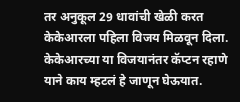तर अनुकूल 29 धावांची खेळी करत केकेआरला पहिला विजय मिळवून दिला. केकेआरच्या या विजयानंतर कॅप्टन रहाणे याने काय म्हटलं हे जाणून घेऊयात.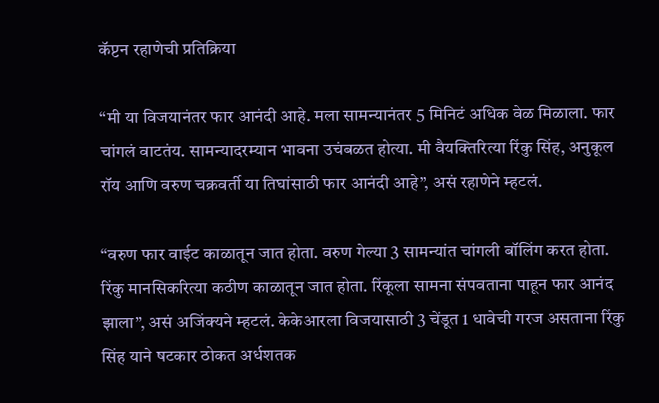कॅप्टन रहाणेची प्रतिक्रिया

“मी या विजयानंतर फार आनंदी आहे. मला सामन्यानंतर 5 मिनिटं अधिक वेळ मिळाला. फार चांगलं वाटतंय. सामन्यादरम्यान भावना उचंबळत होत्या. मी वैयक्तिरित्या रिंकु सिंह, अनुकूल रॉय आणि वरुण चक्रवर्ती या तिघांसाठी फार आनंदी आहे”, असं रहाणेने म्हटलं.

“वरुण फार वाईट काळातून जात होता. वरुण गेल्या 3 सामन्यांत चांगली बॉलिंग करत होता. रिंकु मानसिकरित्या कठीण काळातून जात होता. रिंकूला सामना संपवताना पाहून फार आनंद झाला”, असं अजिंक्यने म्हटलं. केकेआरला विजयासाठी 3 चेंडूत 1 धावेची गरज असताना रिंकु सिंह याने षटकार ठोकत अर्धशतक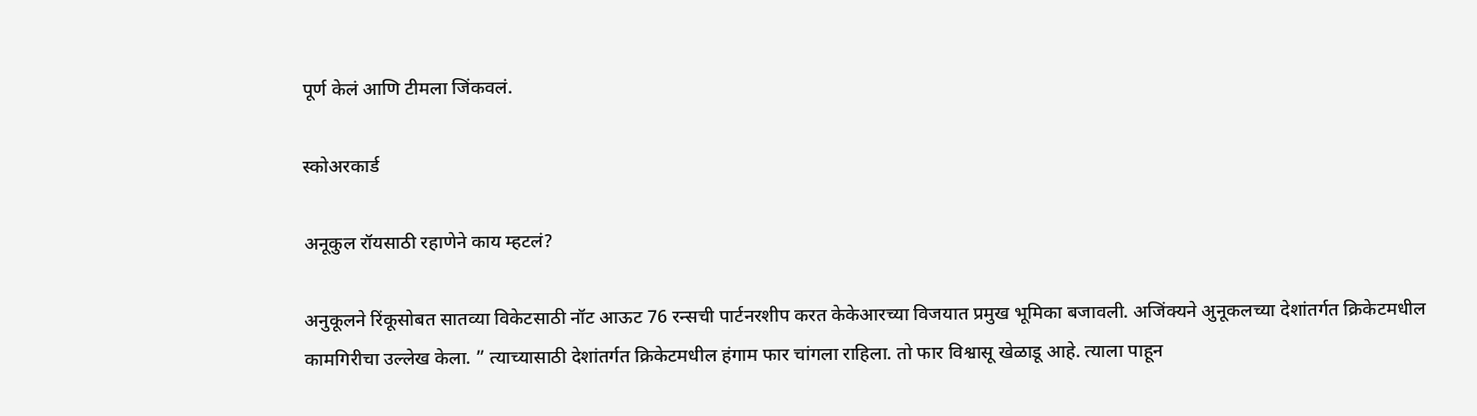पूर्ण केलं आणि टीमला जिंकवलं.

स्कोअरकार्ड

अनूकुल रॉयसाठी रहाणेने काय म्हटलं?

अनुकूलने रिंकूसोबत सातव्या विकेटसाठी नॉट आऊट 76 रन्सची पार्टनरशीप करत केकेआरच्या विजयात प्रमुख भूमिका बजावली. अजिंक्यने अुनूकलच्या देशांतर्गत क्रिकेटमधील कामगिरीचा उल्लेख केला. ” त्याच्यासाठी देशांतर्गत क्रिकेटमधील हंगाम फार चांगला राहिला. तो फार विश्वासू खेळाडू आहे. त्याला पाहून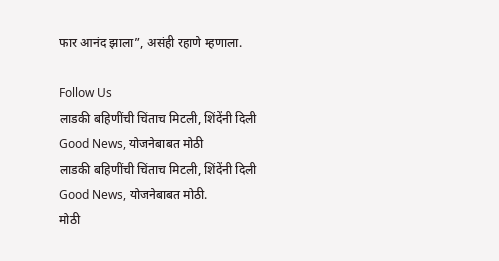फार आनंद झाला”, असंही रहाणे म्हणाला.

Follow Us
लाडकी बहिणींची चिंताच मिटली, शिंदेंनी दिली Good News, योजनेबाबत मोठी
लाडकी बहिणींची चिंताच मिटली, शिंदेंनी दिली Good News, योजनेबाबत मोठी.
मोठी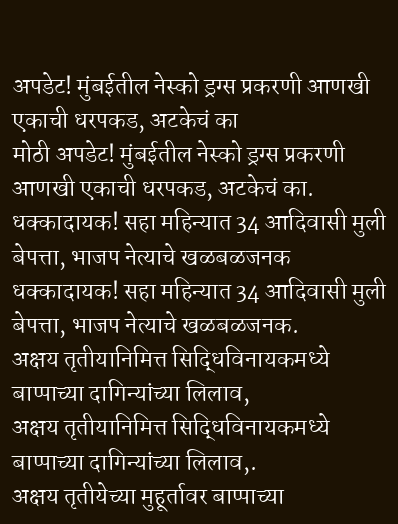अपडेट! मुंबईतील नेस्को ड्रग्स प्रकरणी आणखी एकाची धरपकड, अटकेचं का
मोठी अपडेट! मुंबईतील नेस्को ड्रग्स प्रकरणी आणखी एकाची धरपकड, अटकेचं का.
धक्कादायक! सहा महिन्यात 34 आदिवासी मुली बेपत्ता, भाजप नेत्याचे खळबळजनक
धक्कादायक! सहा महिन्यात 34 आदिवासी मुली बेपत्ता, भाजप नेत्याचे खळबळजनक.
अक्षय तृतीयानिमित्त सिद्धिविनायकमध्ये बाप्पाच्या दागिन्यांच्या लिलाव,
अक्षय तृतीयानिमित्त सिद्धिविनायकमध्ये बाप्पाच्या दागिन्यांच्या लिलाव,.
अक्षय तृतीयेच्या मुहूर्तावर बाप्पाच्या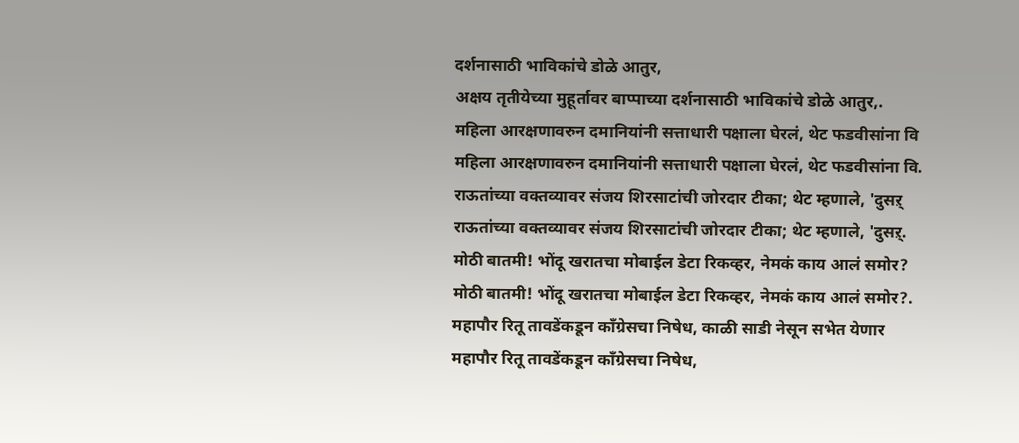दर्शनासाठी भाविकांचे डोळे आतुर,
अक्षय तृतीयेच्या मुहूर्तावर बाप्पाच्या दर्शनासाठी भाविकांचे डोळे आतुर,.
महिला आरक्षणावरुन दमानियांनी सत्ताधारी पक्षाला घेरलं, थेट फडवीसांना वि
महिला आरक्षणावरुन दमानियांनी सत्ताधारी पक्षाला घेरलं, थेट फडवीसांना वि.
राऊतांच्या वक्तव्यावर संजय शिरसाटांची जोरदार टीका; थेट म्हणाले, 'दुसऱ्
राऊतांच्या वक्तव्यावर संजय शिरसाटांची जोरदार टीका; थेट म्हणाले, 'दुसऱ्.
मोठी बातमी! भोंदू खरातचा मोबाईल डेटा रिकव्हर, नेमकं काय आलं समोर?
मोठी बातमी! भोंदू खरातचा मोबाईल डेटा रिकव्हर, नेमकं काय आलं समोर?.
महापौर रितू तावडेंकडून काँग्रेसचा निषेध, काळी साडी नेसून सभेत येणार
महापौर रितू तावडेंकडून काँग्रेसचा निषेध,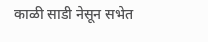काळी साडी नेसून सभेत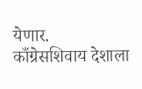येणार.
काँग्रेसशिवाय देशाला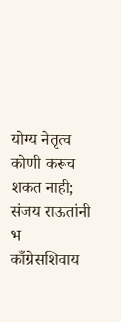योग्य नेतृत्व कोणी करूच शकत नाही; संजय राऊतांनी भ
काँग्रेसशिवाय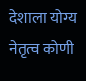देशाला योग्य नेतृत्व कोणी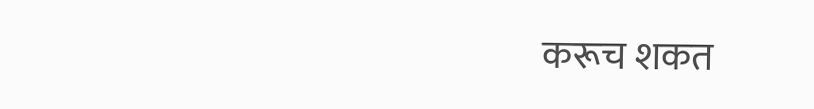करूच शकत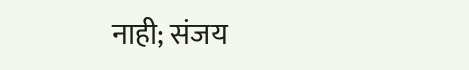नाही; संजय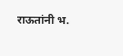राऊतांनी भ.